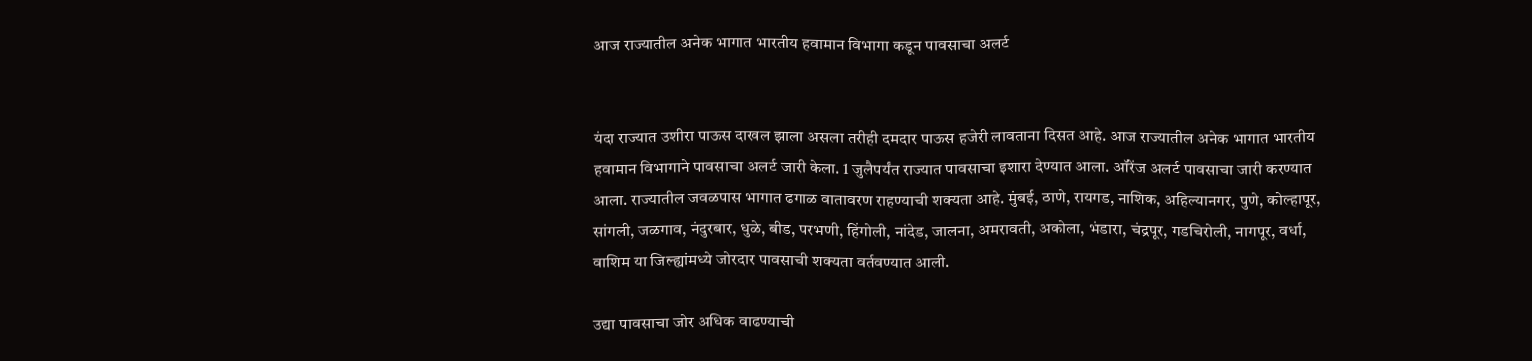आज राज्यातील अनेक भागात भारतीय हवामान विभागा कडून पावसाचा अलर्ट


यंदा राज्यात उशीरा पाऊस दाखल झाला असला तरीही दमदार पाऊस हजेरी लावताना दिसत आहे. आज राज्यातील अनेक भागात भारतीय हवामान विभागाने पावसाचा अलर्ट जारी केला. 1 जुलैपर्यंत राज्यात पावसाचा इशारा देण्यात आला. ऑरेंज अलर्ट पावसाचा जारी करण्यात आला. राज्यातील जवळपास भागात ढगाळ वातावरण राहण्याची शक्यता आहे. मुंबई, ठाणे, रायगड, नाशिक, अहिल्यानगर, पुणे, कोल्हापूर, सांगली, जळगाव, नंदुरबार, धुळे, बीड, परभणी, हिंगोली, नांदेड, जालना, अमरावती, अकोला, भंडारा, चंद्रपूर, गडचिरोली, नागपूर, वर्धा, वाशिम या जिल्ह्यांमध्ये जोरदार पावसाची शक्यता वर्तवण्यात आली.

उद्या पावसाचा जोर अधिक वाढण्याची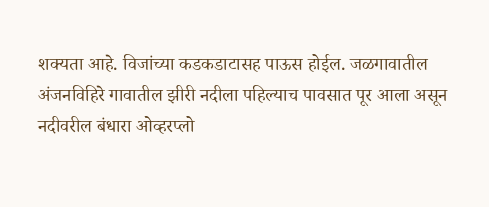शक्यता आहे. विजांच्या कडकडाटासह पाऊस होईल. जळगावातील अंजनविहिरे गावातील झीरी नदीला पहिल्याच पावसात पूर आला असून नदीवरील बंधारा ओव्हरप्लो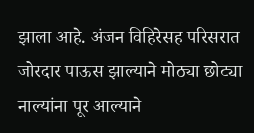झाला आहे. अंजन विहिरेसह परिसरात जोरदार पाऊस झाल्याने मोठ्या छोट्या नाल्यांना पूर आल्याने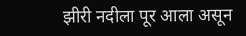झीरी नदीला पूर आला असून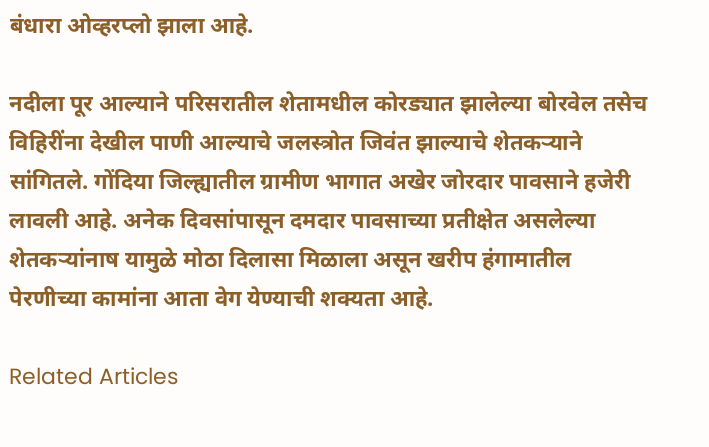बंधारा ओव्हरप्लो झाला आहे.

नदीला पूर आल्याने परिसरातील शेतामधील कोरड्यात झालेल्या बोरवेल तसेच विहिरींना देखील पाणी आल्याचे जलस्त्रोत जिवंत झाल्याचे शेतकऱ्याने सांगितले. गोंदिया जिल्ह्यातील ग्रामीण भागात अखेर जोरदार पावसाने हजेरी लावली आहे. अनेक दिवसांपासून दमदार पावसाच्या प्रतीक्षेत असलेल्या शेतकऱ्यांनाष यामुळे मोठा दिलासा मिळाला असून खरीप हंगामातील पेरणीच्या कामांना आता वेग येण्याची शक्यता आहे.

Related Articles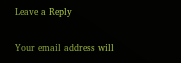Leave a Reply

Your email address will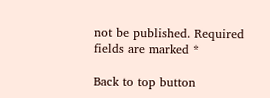not be published. Required fields are marked *

Back to top button